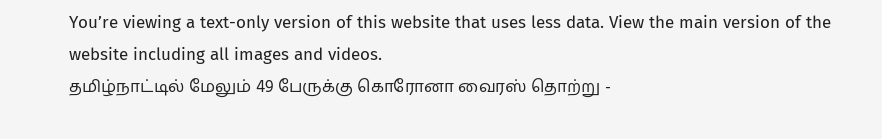You’re viewing a text-only version of this website that uses less data. View the main version of the website including all images and videos.
தமிழ்நாட்டில் மேலும் 49 பேருக்கு கொரோனா வைரஸ் தொற்று -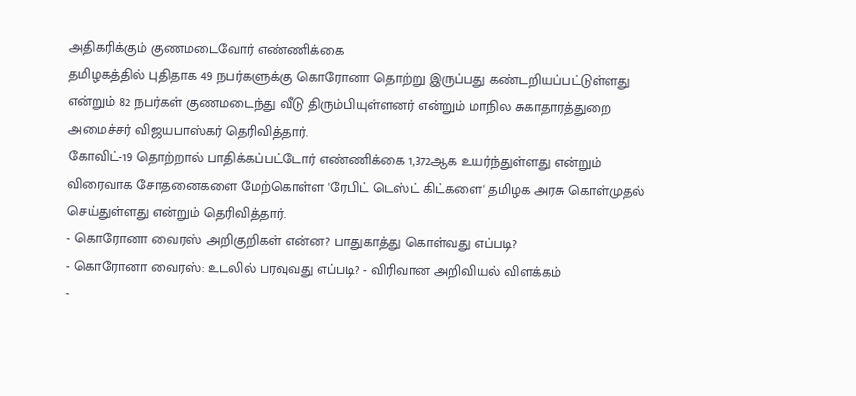அதிகரிக்கும் குணமடைவோர் எண்ணிக்கை
தமிழகத்தில் புதிதாக 49 நபர்களுக்கு கொரோனா தொற்று இருப்பது கண்டறியப்பட்டுள்ளது என்றும் 82 நபர்கள் குணமடைந்து வீடு திரும்பியுள்ளனர் என்றும் மாநில சுகாதாரத்துறை அமைச்சர் விஜயபாஸ்கர் தெரிவித்தார்.
கோவிட்-19 தொற்றால் பாதிக்கப்பட்டோர் எண்ணிக்கை 1,372ஆக உயர்ந்துள்ளது என்றும் விரைவாக சோதனைகளை மேற்கொள்ள 'ரேபிட் டெஸ்ட் கிட்களை' தமிழக அரசு கொள்முதல் செய்துள்ளது என்றும் தெரிவித்தார்.
- கொரோனா வைரஸ் அறிகுறிகள் என்ன? பாதுகாத்து கொள்வது எப்படி?
- கொரோனா வைரஸ்: உடலில் பரவுவது எப்படி? - விரிவான அறிவியல் விளக்கம்
-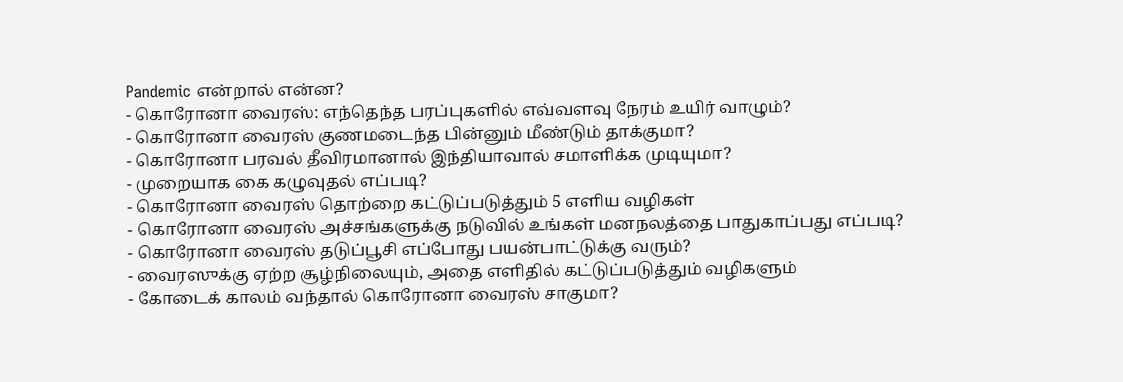Pandemic என்றால் என்ன?
- கொரோனா வைரஸ்: எந்தெந்த பரப்புகளில் எவ்வளவு நேரம் உயிர் வாழும்?
- கொரோனா வைரஸ் குணமடைந்த பின்னும் மீண்டும் தாக்குமா?
- கொரோனா பரவல் தீவிரமானால் இந்தியாவால் சமாளிக்க முடியுமா?
- முறையாக கை கழுவுதல் எப்படி?
- கொரோனா வைரஸ் தொற்றை கட்டுப்படுத்தும் 5 எளிய வழிகள்
- கொரோனா வைரஸ் அச்சங்களுக்கு நடுவில் உங்கள் மனநலத்தை பாதுகாப்பது எப்படி?
- கொரோனா வைரஸ் தடுப்பூசி எப்போது பயன்பாட்டுக்கு வரும்?
- வைரஸுக்கு ஏற்ற சூழ்நிலையும், அதை எளிதில் கட்டுப்படுத்தும் வழிகளும்
- கோடைக் காலம் வந்தால் கொரோனா வைரஸ் சாகுமா?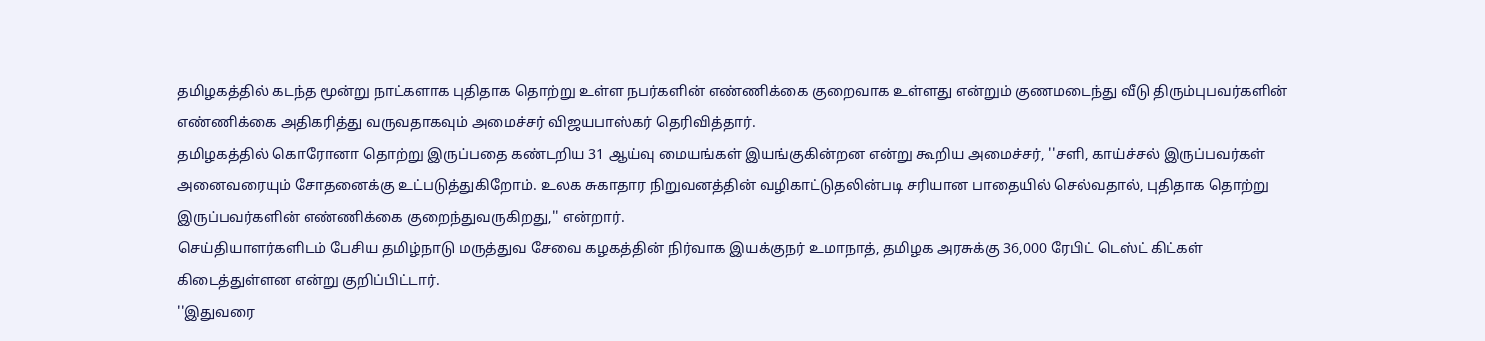தமிழகத்தில் கடந்த மூன்று நாட்களாக புதிதாக தொற்று உள்ள நபர்களின் எண்ணிக்கை குறைவாக உள்ளது என்றும் குணமடைந்து வீடு திரும்புபவர்களின் எண்ணிக்கை அதிகரித்து வருவதாகவும் அமைச்சர் விஜயபாஸ்கர் தெரிவித்தார்.
தமிழகத்தில் கொரோனா தொற்று இருப்பதை கண்டறிய 31 ஆய்வு மையங்கள் இயங்குகின்றன என்று கூறிய அமைச்சர், ''சளி, காய்ச்சல் இருப்பவர்கள் அனைவரையும் சோதனைக்கு உட்படுத்துகிறோம். உலக சுகாதார நிறுவனத்தின் வழிகாட்டுதலின்படி சரியான பாதையில் செல்வதால், புதிதாக தொற்று இருப்பவர்களின் எண்ணிக்கை குறைந்துவருகிறது,'' என்றார்.
செய்தியாளர்களிடம் பேசிய தமிழ்நாடு மருத்துவ சேவை கழகத்தின் நிர்வாக இயக்குநர் உமாநாத், தமிழக அரசுக்கு 36,000 ரேபிட் டெஸ்ட் கிட்கள் கிடைத்துள்ளன என்று குறிப்பிட்டார்.
''இதுவரை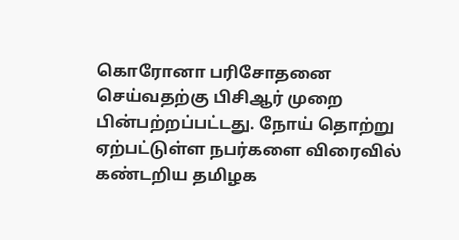கொரோனா பரிசோதனை செய்வதற்கு பிசிஆர் முறை பின்பற்றப்பட்டது. நோய் தொற்று ஏற்பட்டுள்ள நபர்களை விரைவில் கண்டறிய தமிழக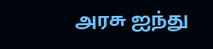அரசு ஐந்து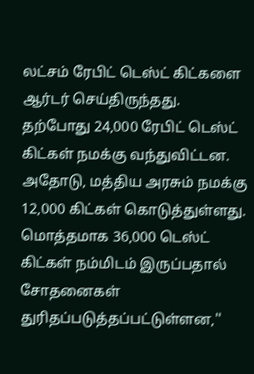லட்சம் ரேபிட் டெஸ்ட் கிட்களை ஆர்டர் செய்திருந்தது. தற்போது 24,000 ரேபிட் டெஸ்ட் கிட்கள் நமக்கு வந்துவிட்டன. அதோடு, மத்திய அரசும் நமக்கு 12,000 கிட்கள் கொடுத்துள்ளது. மொத்தமாக 36,000 டெஸ்ட் கிட்கள் நம்மிடம் இருப்பதால் சோதனைகள் துரிதப்படுத்தப்பட்டுள்ளன,''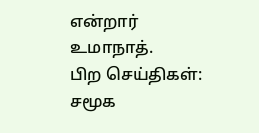என்றார் உமாநாத்.
பிற செய்திகள்:
சமூக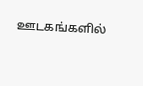ஊடகங்களில்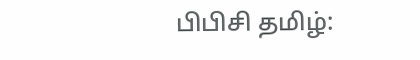பிபிசி தமிழ்: